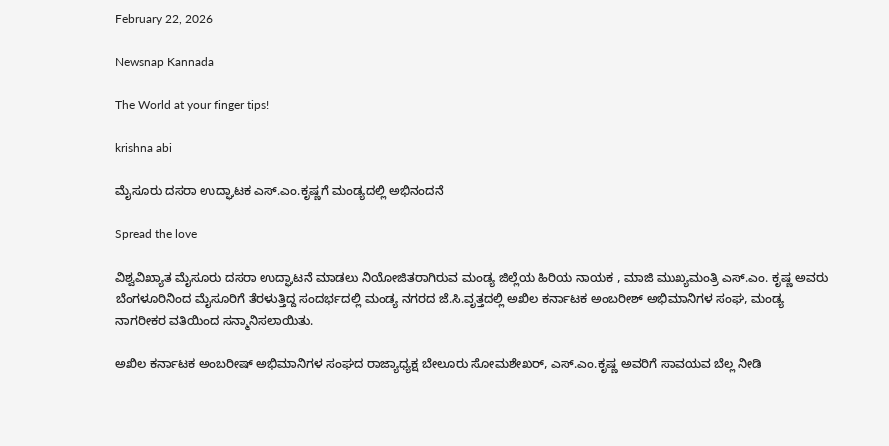February 22, 2026

Newsnap Kannada

The World at your finger tips!

krishna abi

ಮೈಸೂರು ದಸರಾ ಉದ್ಘಾಟಕ ಎಸ್.ಎಂ.ಕೃಷ್ಣಗೆ ಮಂಡ್ಯದಲ್ಲಿ ಅಭಿನಂದನೆ

Spread the love

ವಿಶ್ವವಿಖ್ಯಾತ ಮೈಸೂರು ದಸರಾ ಉದ್ಘಾಟನೆ ಮಾಡಲು ನಿಯೋಜಿತರಾಗಿರುವ ಮಂಡ್ಯ ಜಿಲ್ಲೆಯ ಹಿರಿಯ ನಾಯಕ , ಮಾಜಿ ಮುಖ್ಯಮಂತ್ರಿ ಎಸ್.ಎಂ. ಕೃಷ್ಣ ಅವರು ಬೆಂಗಳೂರಿನಿಂದ ಮೈಸೂರಿಗೆ ತೆರಳುತ್ತಿದ್ದ ಸಂದರ್ಭದಲ್ಲಿ ಮಂಡ್ಯ ನಗರದ ಜೆ.ಸಿ.ವೃತ್ತದಲ್ಲಿ ಅಖಿಲ ಕರ್ನಾಟಕ ಅಂಬರೀಶ್ ಅಭಿಮಾನಿಗಳ ಸಂಘ, ಮಂಡ್ಯ ನಾಗರೀಕರ ವತಿಯಿಂದ ಸನ್ಮಾನಿಸಲಾಯಿತು.

ಅಖಿಲ ಕರ್ನಾಟಕ ಅಂಬರೀಷ್ ಅಭಿಮಾನಿಗಳ ಸಂಘದ ರಾಜ್ಯಾಧ್ಯಕ್ಷ ಬೇಲೂರು ಸೋಮಶೇಖರ್, ಎಸ್.ಎಂ.ಕೃಷ್ಣ ಅವರಿಗೆ ಸಾವಯವ ಬೆಲ್ಲ ನೀಡಿ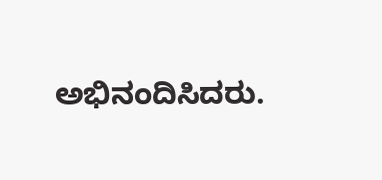ಅಭಿನಂದಿಸಿದರು.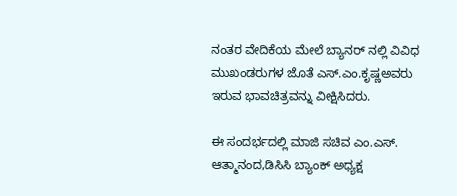ನಂತರ ವೇದಿಕೆಯ ಮೇಲೆ ಬ್ಯಾನರ್ ನಲ್ಲಿ ವಿವಿಧ ಮುಖಂಡರುಗಳ ಜೊತೆ ಎಸ್.ಎಂ.ಕೃಷ್ಣಅವರು ಇರುವ ಭಾವಚಿತ್ರವನ್ನು ವೀಕ್ಷಿಸಿದರು.

ಈ ಸಂದರ್ಭದಲ್ಲಿ ಮಾಜಿ ಸಚಿವ ಎಂ.ಎಸ್. ಆತ್ಮಾನಂದ,ಡಿಸಿಸಿ ಬ್ಯಾಂಕ್ ಅಧ್ಯಕ್ಷ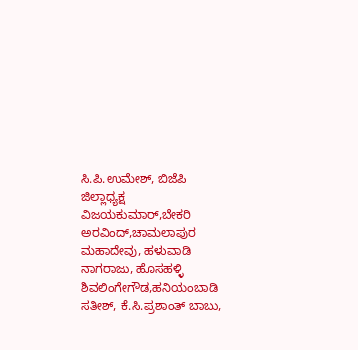ಸಿ.ಪಿ.ಉಮೇಶ್, ಬಿಜೆಪಿ ಜಿಲ್ಲಾಧ್ಯಕ್ಷ ವಿಜಯಕುಮಾರ್,ಬೇಕರಿ ಅರವಿಂದ್,ಚಾಮಲಾಪುರ ಮಹಾದೇವು, ಹಳುವಾಡಿ ನಾಗರಾಜು, ಹೊಸಹಳ್ಳಿ ಶಿವಲಿಂಗೇಗೌಡ,ಹನಿಯಂಬಾಡಿ ಸತೀಶ್, ಕೆ.ಸಿ.ಪ್ರಶಾಂತ್ ಬಾಬು,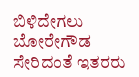ಬಿಳಿದೇಗಲು ಬೋರೇಗೌಡ ಸೇರಿದಂತೆ ಇತರರು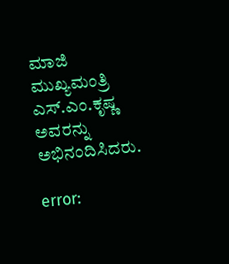ಮಾಜಿ ಮುಖ್ಯಮಂತ್ರಿ ಎಸ್.ಎಂ.ಕೃಷ್ಣ ಅವರನ್ನು ಅಭಿನಂದಿಸಿದರು.

error: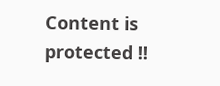Content is protected !!